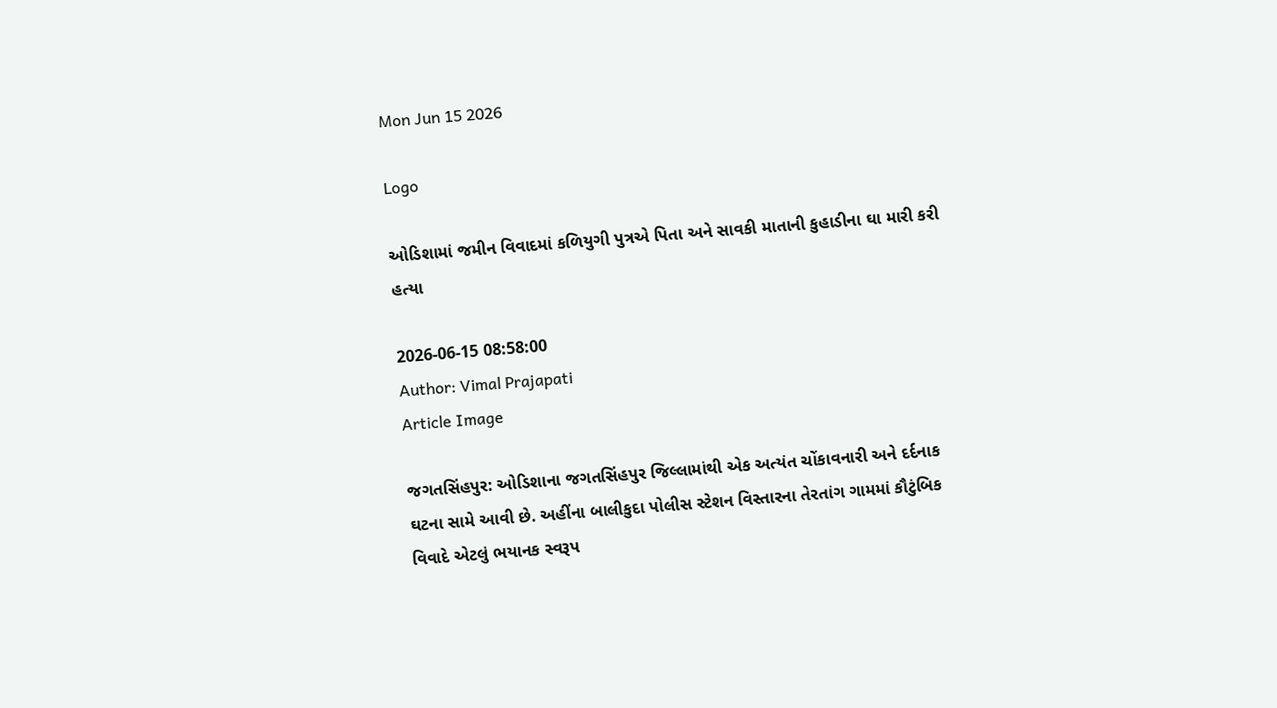Mon Jun 15 2026

Logo

ઓડિશામાં જમીન વિવાદમાં કળિયુગી પુત્રએ પિતા અને સાવકી માતાની કુહાડીના ઘા મારી કરી હત્યા

2026-06-15 08:58:00
Author: Vimal Prajapati
Article Image

જગતસિંહપુર: ઓડિશાના જગતસિંહપુર જિલ્લામાંથી એક અત્યંત ચોંકાવનારી અને દર્દનાક ઘટના સામે આવી છે. અહીંના બાલીકુદા પોલીસ સ્ટેશન વિસ્તારના તેરતાંગ ગામમાં કૌટુંબિક વિવાદે એટલું ભયાનક સ્વરૂપ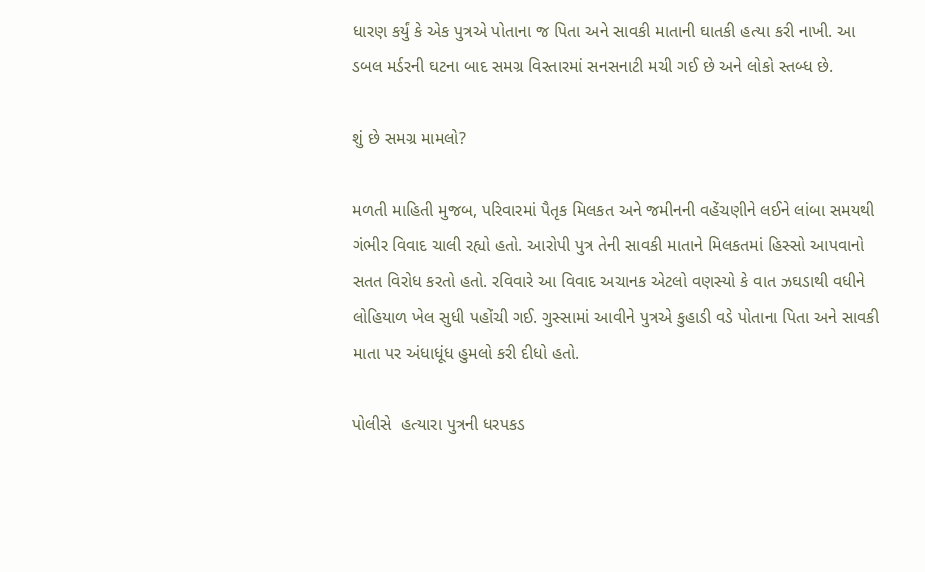ધારણ કર્યું કે એક પુત્રએ પોતાના જ પિતા અને સાવકી માતાની ઘાતકી હત્યા કરી નાખી. આ ડબલ મર્ડરની ઘટના બાદ સમગ્ર વિસ્તારમાં સનસનાટી મચી ગઈ છે અને લોકો સ્તબ્ધ છે.

શું છે સમગ્ર મામલો?

મળતી માહિતી મુજબ, પરિવારમાં પૈતૃક મિલકત અને જમીનની વહેંચણીને લઈને લાંબા સમયથી ગંભીર વિવાદ ચાલી રહ્યો હતો. આરોપી પુત્ર તેની સાવકી માતાને મિલકતમાં હિસ્સો આપવાનો સતત વિરોધ કરતો હતો. રવિવારે આ વિવાદ અચાનક એટલો વણસ્યો કે વાત ઝઘડાથી વધીને લોહિયાળ ખેલ સુધી પહોંચી ગઈ. ગુસ્સામાં આવીને પુત્રએ કુહાડી વડે પોતાના પિતા અને સાવકી માતા પર અંધાધૂંધ હુમલો કરી દીધો હતો.

પોલીસે  હત્યારા પુત્રની ધરપકડ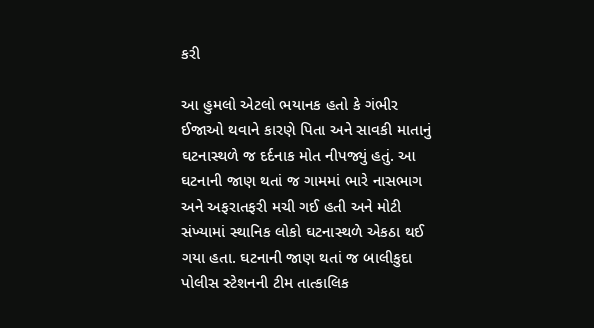કરી

આ હુમલો એટલો ભયાનક હતો કે ગંભીર ઈજાઓ થવાને કારણે પિતા અને સાવકી માતાનું ઘટનાસ્થળે જ દર્દનાક મોત નીપજ્યું હતું. આ ઘટનાની જાણ થતાં જ ગામમાં ભારે નાસભાગ અને અફરાતફરી મચી ગઈ હતી અને મોટી સંખ્યામાં સ્થાનિક લોકો ઘટનાસ્થળે એકઠા થઈ ગયા હતા. ઘટનાની જાણ થતાં જ બાલીકુદા પોલીસ સ્ટેશનની ટીમ તાત્કાલિક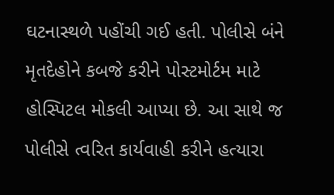ઘટનાસ્થળે પહોંચી ગઈ હતી. પોલીસે બંને મૃતદેહોને કબજે કરીને પોસ્ટમોર્ટમ માટે હોસ્પિટલ મોકલી આપ્યા છે. આ સાથે જ પોલીસે ત્વરિત કાર્યવાહી કરીને હત્યારા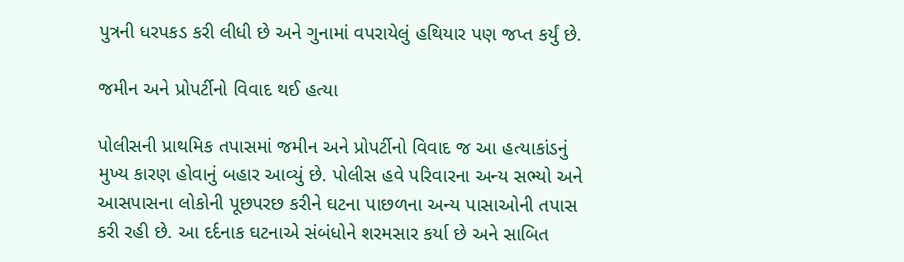પુત્રની ધરપકડ કરી લીધી છે અને ગુનામાં વપરાયેલું હથિયાર પણ જપ્ત કર્યું છે.

જમીન અને પ્રોપર્ટીનો વિવાદ થઈ હત્યા

પોલીસની પ્રાથમિક તપાસમાં જમીન અને પ્રોપર્ટીનો વિવાદ જ આ હત્યાકાંડનું મુખ્ય કારણ હોવાનું બહાર આવ્યું છે. પોલીસ હવે પરિવારના અન્ય સભ્યો અને આસપાસના લોકોની પૂછપરછ કરીને ઘટના પાછળના અન્ય પાસાઓની તપાસ કરી રહી છે. આ દર્દનાક ઘટનાએ સંબંધોને શરમસાર કર્યા છે અને સાબિત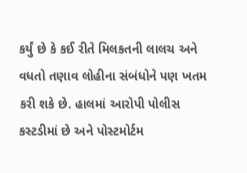કર્યું છે કે કઈ રીતે મિલકતની લાલચ અને વધતો તણાવ લોહીના સંબંધોને પણ ખતમ કરી શકે છે. હાલમાં આરોપી પોલીસ કસ્ટડીમાં છે અને પોસ્ટમોર્ટમ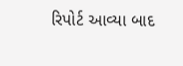રિપોર્ટ આવ્યા બાદ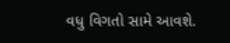વધુ વિગતો સામે આવશે.